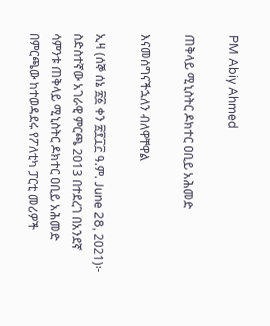PM Abiy Ahmed

ጠቅላይ ሚኒስትር ዶክተር ዐቢይ አሕመድ

እናመሰግናችኋለን ብለዋቸዋል

ኢዛ (ሰኞ ሰኔ ፳፩ ቀን ፳፻፲፫ ዓ.ም. June 28, 2021)፦ ስድስተኛው አገራዊ ምርጫ 2013 በተደረገ በአንደኛ ሳምንቱ ጠቅላይ ሚኒስትር ዶክተር ዐቢይ አሕመድ በምርጫው ከተወዳደሩ የፖለቲካ ፓርቲ መሪዎች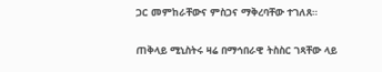ጋር መምከራቸውና ምስጋና ማቅረባቸው ተገለጸ።

ጠቅላይ ሚኒስትሩ ዛሬ በማኅበራዊ ትስስር ገጻቸው ላይ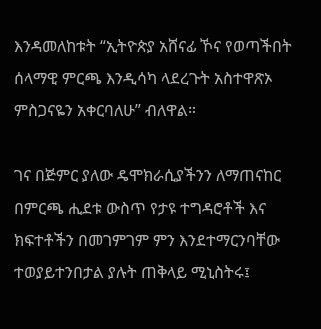እንዳመለከቱት “ኢትዮጵያ አሸናፊ ኾና የወጣችበት ሰላማዊ ምርጫ እንዲሳካ ላደረጉት አስተዋጽኦ ምስጋናዬን አቀርባለሁ” ብለዋል።

ገና በጅምር ያለው ዴሞክራሲያችንን ለማጠናከር በምርጫ ሒደቱ ውስጥ የታዩ ተግዳሮቶች እና ክፍተቶችን በመገምገም ምን እንደተማርንባቸው ተወያይተንበታል ያሉት ጠቅላይ ሚኒስትሩ፤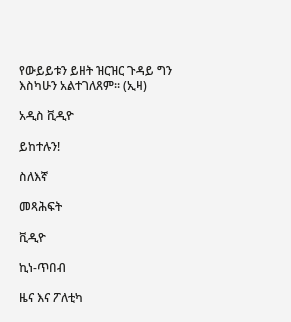የውይይቱን ይዘት ዝርዝር ጉዳይ ግን እስካሁን አልተገለጸም። (ኢዛ)

አዲስ ቪዲዮ

ይከተሉን!

ስለእኛ

መጻሕፍት

ቪዲዮ

ኪነ-ጥበብ

ዜና እና ፖለቲካ